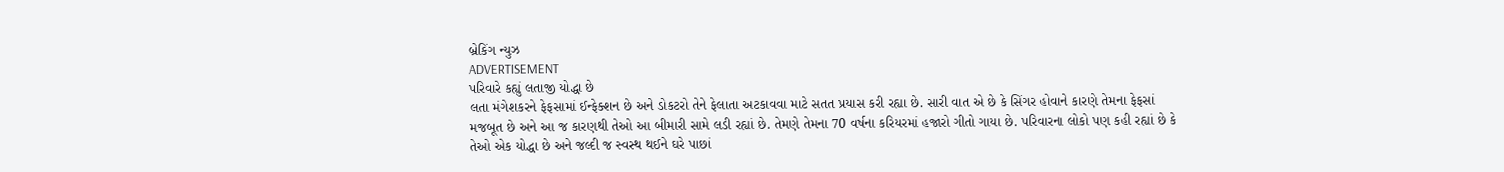બ્રેકિંગ ન્યુઝ
ADVERTISEMENT
પરિવારે કહ્યું લતાજી યોદ્ધા છે
લતા મંગેશકરને ફેફસામાં ઈન્ફેક્શન છે અને ડોકટરો તેને ફેલાતા અટકાવવા માટે સતત પ્રયાસ કરી રહ્યા છે. સારી વાત એ છે કે સિંગર હોવાને કારણે તેમના ફેફસાં મજબૂત છે અને આ જ કારણથી તેઓ આ બીમારી સામે લડી રહ્યાં છે. તેમણે તેમના 70 વર્ષના કરિયરમાં હજારો ગીતો ગાયા છે. પરિવારના લોકો પણ કહી રહ્યાં છે કે તેઓ એક યોદ્ધા છે અને જલ્દી જ સ્વસ્થ થઈને ઘરે પાછાં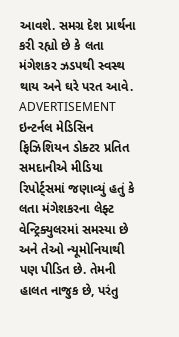આવશે. સમગ્ર દેશ પ્રાર્થના કરી રહ્યો છે કે લતા મંગેશકર ઝડપથી સ્વસ્થ થાય અને ઘરે પરત આવે.
ADVERTISEMENT
ઇન્ટર્નલ મેડિસિન ફિઝિશિયન ડોક્ટર પ્રતિત સમદાનીએ મીડિયા રિપોર્ટ્સમાં જણાવ્યું હતું કે લતા મંગેશકરના લેફ્ટ વેન્ટ્રિક્યુલરમાં સમસ્યા છે અને તેઓ ન્યૂમોનિયાથી પણ પીડિત છે. તેમની હાલત નાજુક છે, પરંતુ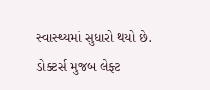સ્વાસ્થ્યમાં સુધારો થયો છે. ડોક્ટર્સ મુજબ લેફ્ટ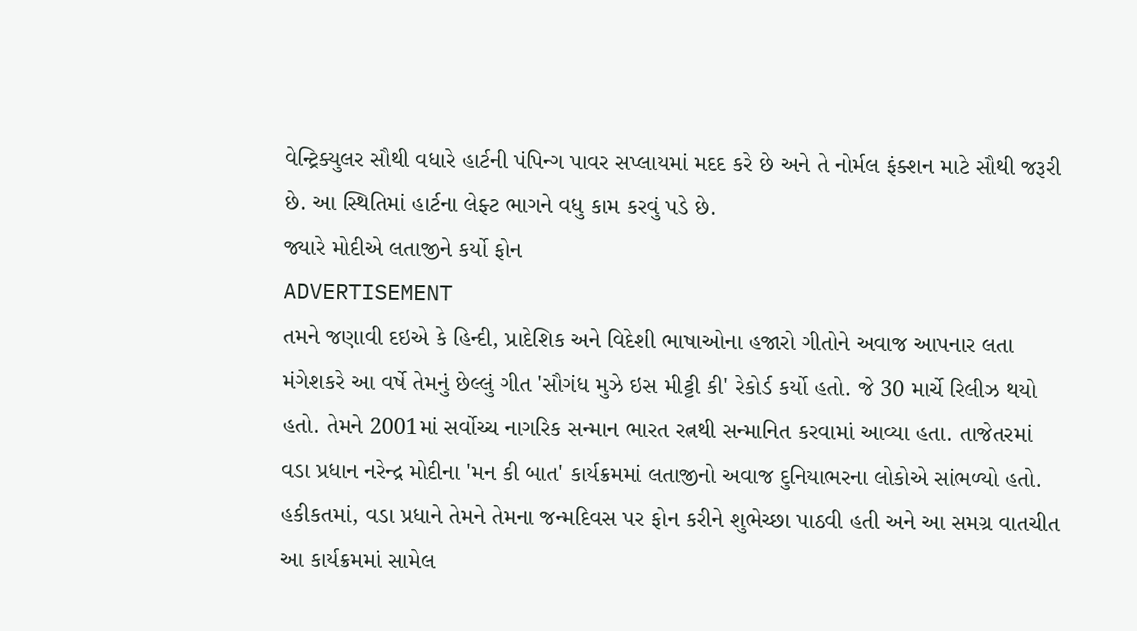વેન્ટ્રિક્યુલર સૌથી વધારે હાર્ટની પંપિન્ગ પાવર સપ્લાયમાં મદદ કરે છે અને તે નોર્મલ ફંક્શન માટે સૌથી જરૂરી છે. આ સ્થિતિમાં હાર્ટના લેફ્ટ ભાગને વધુ કામ કરવું પડે છે.
જ્યારે મોદીએ લતાજીને કર્યો ફોન
ADVERTISEMENT
તમને જણાવી દઇએ કે હિન્દી, પ્રાદેશિક અને વિદેશી ભાષાઓના હજારો ગીતોને અવાજ આપનાર લતા મંગેશકરે આ વર્ષે તેમનું છેલ્લું ગીત 'સૌગંધ મુઝે ઇસ મીટ્ટી કી' રેકોર્ડ કર્યો હતો. જે 30 માર્ચે રિલીઝ થયો હતો. તેમને 2001માં સર્વોચ્ચ નાગરિક સન્માન ભારત રત્નથી સન્માનિત કરવામાં આવ્યા હતા. તાજેતરમાં વડા પ્રધાન નરેન્દ્ર મોદીના 'મન કી બાત' કાર્યક્રમમાં લતાજીનો અવાજ દુનિયાભરના લોકોએ સાંભળ્યો હતો. હકીકતમાં, વડા પ્રધાને તેમને તેમના જન્મદિવસ પર ફોન કરીને શુભેચ્છા પાઠવી હતી અને આ સમગ્ર વાતચીત આ કાર્યક્રમમાં સામેલ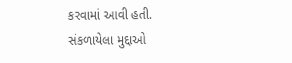કરવામાં આવી હતી.
સંકળાયેલા મુદ્દાઓ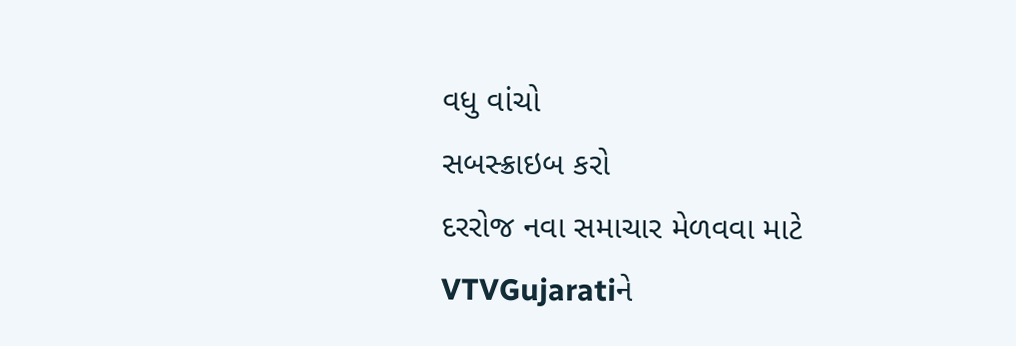વધુ વાંચો
સબસ્ક્રાઇબ કરો
દરરોજ નવા સમાચાર મેળવવા માટે VTVGujaratiને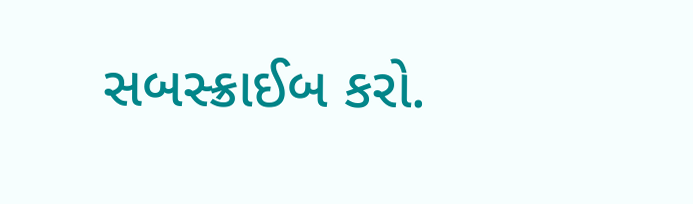સબસ્ક્રાઈબ કરો.